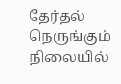தேர்தல் நெருங்கும் நிலையில்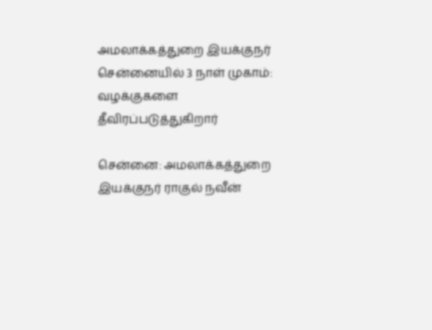அமலாக்கத்துறை இயக்குநர் சென்னையில் 3 நாள் முகாம்: வழக்குகளை தீவிரப்படுத்துகிறார்

சென்னை: அமலாக்கத்துறை இயக்குநர் ராகுல் நவீன்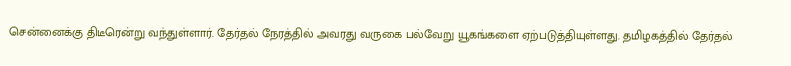சென்னைக்கு திடீரென்று வந்துள்ளார். தேர்தல் நேரத்தில் அவரது வருகை பல்வேறு யூகங்களை ஏற்படுத்தியுள்ளது. தமிழகத்தில் தேர்தல்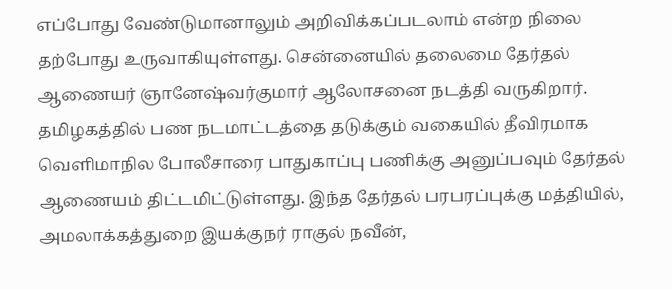எப்போது வேண்டுமானாலும் அறிவிக்கப்படலாம் என்ற நிலை தற்போது உருவாகியுள்ளது. சென்னையில் தலைமை தேர்தல் ஆணையர் ஞானேஷ்வர்குமார் ஆலோசனை நடத்தி வருகிறார். தமிழகத்தில் பண நடமாட்டத்தை தடுக்கும் வகையில் தீவிரமாக வெளிமாநில போலீசாரை பாதுகாப்பு பணிக்கு அனுப்பவும் தேர்தல் ஆணையம் திட்டமிட்டுள்ளது. இந்த தேர்தல் பரபரப்புக்கு மத்தியில், அமலாக்கத்துறை இயக்குநர் ராகுல் நவீன்,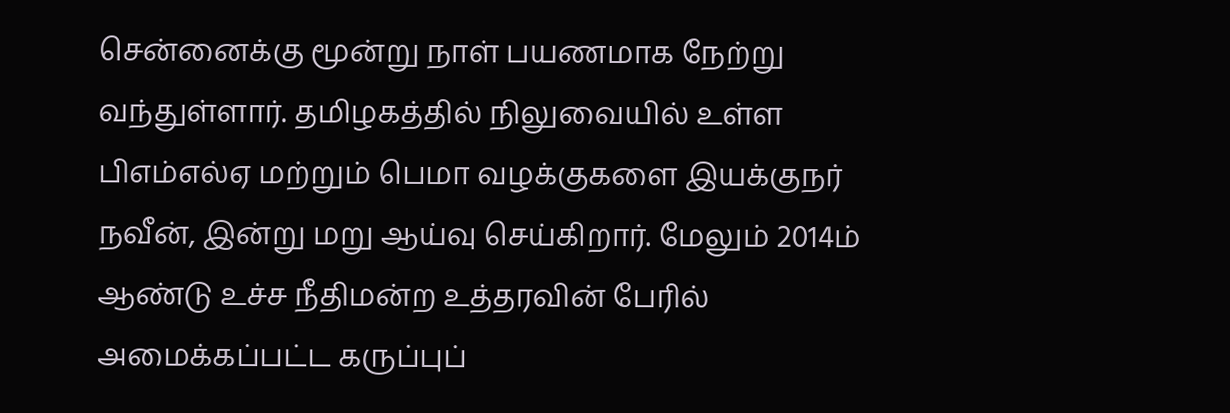சென்னைக்கு மூன்று நாள் பயணமாக நேற்று வந்துள்ளார். தமிழகத்தில் நிலுவையில் உள்ள பிஎம்எல்ஏ மற்றும் பெமா வழக்குகளை இயக்குநர் நவீன், இன்று மறு ஆய்வு செய்கிறார். மேலும் 2014ம் ஆண்டு உச்ச நீதிமன்ற உத்தரவின் பேரில் அமைக்கப்பட்ட கருப்புப்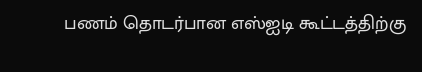பணம் தொடர்பான எஸ்ஐடி கூட்டத்திற்கு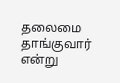தலைமை தாங்குவார் என்று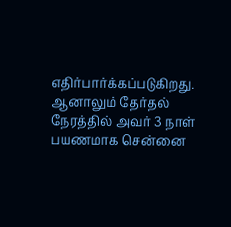எதிர்பார்க்கப்படுகிறது. ஆனாலும் தேர்தல் நேரத்தில் அவர் 3 நாள் பயணமாக சென்னை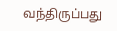வந்திருப்பது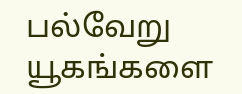பல்வேறு யூகங்களை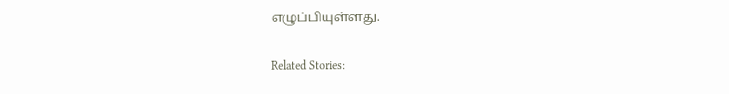எழுப்பியுள்ளது.

Related Stories: